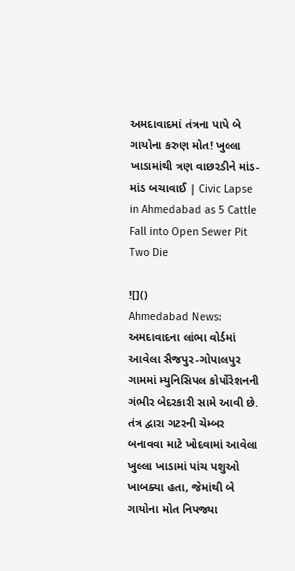અમદાવાદમાં તંત્રના પાપે બે ગાયોના કરુણ મોત! ખુલ્લા ખાડામાંથી ત્રણ વાછરડીને માંડ-માંડ બચાવાઈ | Civic Lapse in Ahmedabad as 5 Cattle Fall into Open Sewer Pit Two Die

![]()
Ahmedabad News: અમદાવાદના લાંભા વોર્ડમાં આવેલા સૈજપુર-ગોપાલપુર ગામમાં મ્યુનિસિપલ કોર્પોરેશનની ગંભીર બેદરકારી સામે આવી છે. તંત્ર દ્વારા ગટરની ચેમ્બર બનાવવા માટે ખોદવામાં આવેલા ખુલ્લા ખાડામાં પાંચ પશુઓ ખાબક્યા હતા, જેમાંથી બે ગાયોના મોત નિપજ્યા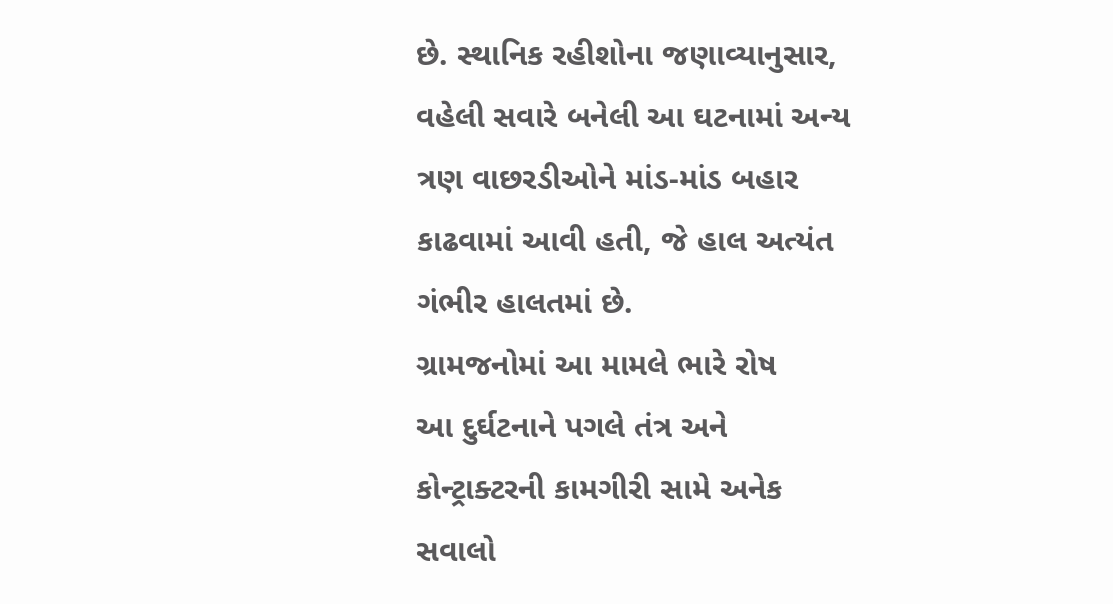છે. સ્થાનિક રહીશોના જણાવ્યાનુસાર, વહેલી સવારે બનેલી આ ઘટનામાં અન્ય ત્રણ વાછરડીઓને માંડ-માંડ બહાર કાઢવામાં આવી હતી, જે હાલ અત્યંત ગંભીર હાલતમાં છે.
ગ્રામજનોમાં આ મામલે ભારે રોષ
આ દુર્ઘટનાને પગલે તંત્ર અને કોન્ટ્રાક્ટરની કામગીરી સામે અનેક સવાલો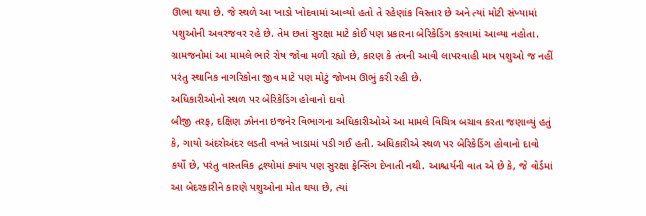ઊભા થયા છે. જે સ્થળે આ ખાડો ખોદવામાં આવ્યો હતો તે રહેણાંક વિસ્તાર છે અને ત્યાં મોટી સંખ્યામાં પશુઓની અવરજવર રહે છે. તેમ છતાં સુરક્ષા માટે કોઈ પણ પ્રકારના બેરિકેડિંગ કરવામાં આવ્યા નહોતા. ગ્રામજનોમાં આ મામલે ભારે રોષ જોવા મળી રહ્યો છે, કારણ કે તંત્રની આવી લાપરવાહી માત્ર પશુઓ જ નહીં પરંતુ સ્થાનિક નાગરિકોના જીવ માટે પણ મોટું જોખમ ઊભું કરી રહી છે.
અધિકારીઓનો સ્થળ પર બેરિકેડિંગ હોવાનો દાવો
બીજી તરફ, દક્ષિણ ઝોનના ઇજનેર વિભાગના અધિકારીઓએ આ મામલે વિચિત્ર બચાવ કરતા જણાવ્યું હતું કે, ગાયો અંદરોઅંદર લડતી વખતે ખાડામાં પડી ગઈ હતી. અધિકારીએ સ્થળ પર બેરિકેડિંગ હોવાનો દાવો કર્યો છે, પરંતુ વાસ્તવિક દ્રશ્યોમાં ક્યાંય પણ સુરક્ષા ફેન્સિંગ દેખાતી નથી. આશ્ચર્યની વાત એ છે કે, જે વોર્ડમાં આ બેદરકારીને કારણે પશુઓના મોત થયા છે, ત્યાં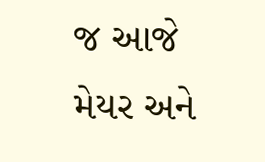જ આજે મેયર અને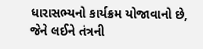ધારાસભ્યનો કાર્યક્રમ યોજાવાનો છે, જેને લઈને તંત્રની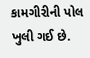કામગીરીની પોલ ખુલી ગઈ છે.